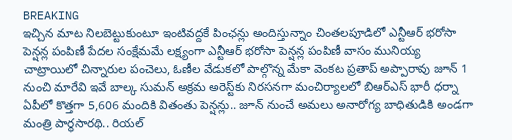BREAKING
ఇచ్చిన మాట నిలబెట్టుకుంటూ ఇంటివద్దకే పింఛన్లు అందిస్తున్నాం చింతలపూడిలో ఎన్టీఆర్ భరోసా పెన్షన్ల పంపిణీ పేదల సంక్షేమమే లక్ష్యంగా ఎన్టీఆర్ భరోసా పెన్షన్ల పంపిణీ వాసం మునియ్య చాట్రాయిలో చిన్నారుల పంచెలు, ఓణీల వేడుకలో పాల్గొన్న మేకా వెంకట ప్రతాప్ అప్పారావు జూన్ 1 నుంచి మారేవి ఇవే బాల్క సుమన్ అక్రమ అరెస్ట్‌కు నిరసనగా మంచిర్యాలలో బిఆర్‌ఎస్ భారీ ధర్నా ఏపీలో కొత్తగా 5,606 మందికి వితంతు పెన్షన్లు.. జూన్ నుంచే అమలు అనారోగ్య బాధితుడికి అండగా మంత్రి పార్థసారథి.. రియల్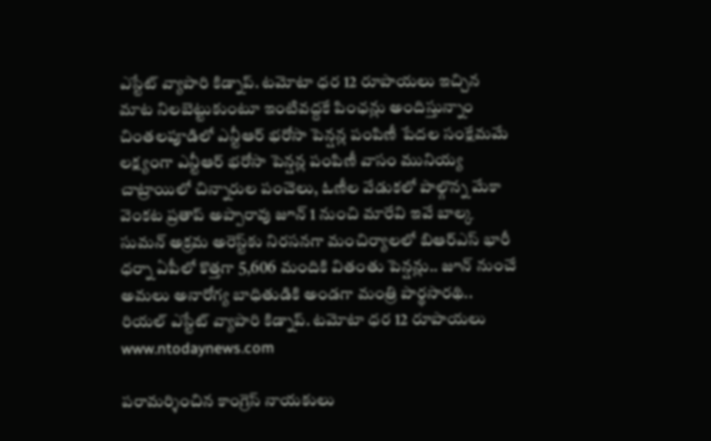ఎస్టేట్ వ్యాపారి కిడ్నాప్. టమోటా ధర 12 రూపాయలు ఇచ్చిన మాట నిలబెట్టుకుంటూ ఇంటివద్దకే పింఛన్లు అందిస్తున్నాం చింతలపూడిలో ఎన్టీఆర్ భరోసా పెన్షన్ల పంపిణీ పేదల సంక్షేమమే లక్ష్యంగా ఎన్టీఆర్ భరోసా పెన్షన్ల పంపిణీ వాసం మునియ్య చాట్రాయిలో చిన్నారుల పంచెలు, ఓణీల వేడుకలో పాల్గొన్న మేకా వెంకట ప్రతాప్ అప్పారావు జూన్ 1 నుంచి మారేవి ఇవే బాల్క సుమన్ అక్రమ అరెస్ట్‌కు నిరసనగా మంచిర్యాలలో బిఆర్‌ఎస్ భారీ ధర్నా ఏపీలో కొత్తగా 5,606 మందికి వితంతు పెన్షన్లు.. జూన్ నుంచే అమలు అనారోగ్య బాధితుడికి అండగా మంత్రి పార్థసారథి.. రియల్ ఎస్టేట్ వ్యాపారి కిడ్నాప్. టమోటా ధర 12 రూపాయలు
www.ntodaynews.com

పరామర్శించిన కాంగ్రెస్ నాయకులు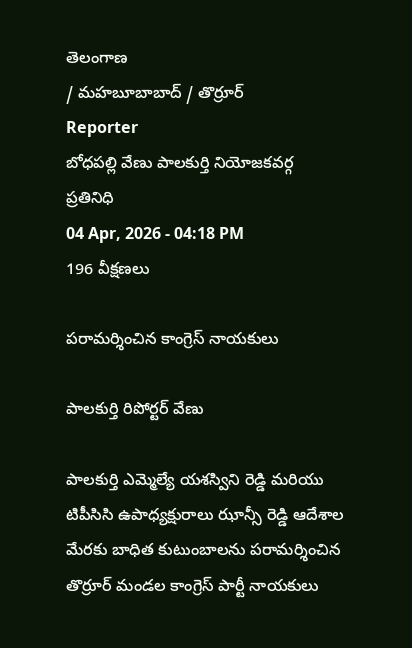తెలంగాణ
/ మహబూబాబాద్ / తొర్రూర్
Reporter
బోధపల్లి వేణు పాలకుర్తి నియోజకవర్గ ప్రతినిధి
04 Apr, 2026 - 04:18 PM
196 వీక్షణలు

పరామర్శించిన కాంగ్రెస్ నాయకులు

పాలకుర్తి రిపోర్టర్ వేణు

పాలకుర్తి ఎమ్మెల్యే యశస్విని రెడ్డి మరియు టిపీసిసి ఉపాధ్యక్షురాలు ఝాన్సీ రెడ్డి ఆదేశాల మేరకు బాధిత కుటుంబాలను పరామర్శించిన తొర్రూర్ మండల కాంగ్రెస్ పార్టీ నాయకులు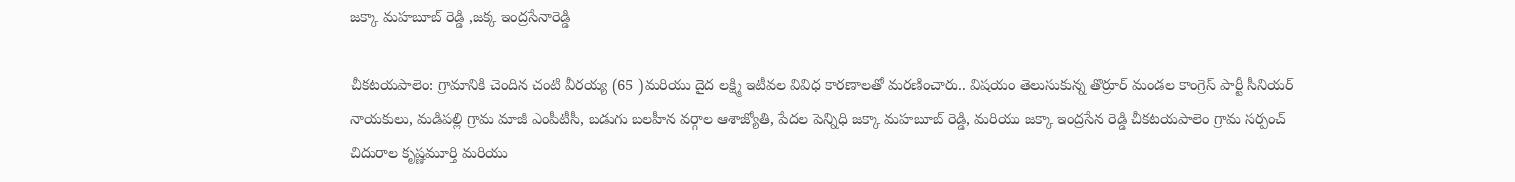జక్కా మహబూబ్ రెడ్డి ,జక్క ఇంద్రసేనారెడ్డి

చీకటయపాలెం: గ్రామానికి చెందిన చంటి వీరయ్య (65 )మరియు దైద లక్ష్మి ఇటీవల వివిధ కారణాలతో మరణించారు.. విషయం తెలుసుకున్న తొర్రూర్ మండల కాంగ్రెస్ పార్టీ సీనియర్ నాయకులు, మడిపల్లి గ్రామ మాజీ ఎంపీటీసీ, బడుగు బలహీన వర్గాల ఆశాజ్యోతి, పేదల పెన్నిధి జక్కా మహబూబ్ రెడ్డి, మరియు జక్కా ఇంద్రసేన రెడ్డి చీకటయపాలెం గ్రామ సర్పంచ్ చిదురాల కృష్ణమూర్తి మరియు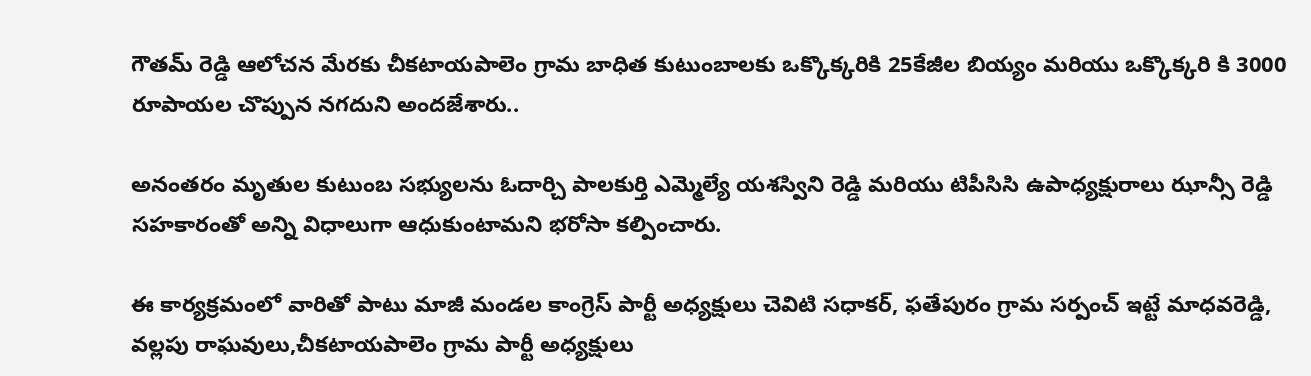గౌతమ్ రెడ్డి ఆలోచన మేరకు చీకటాయపాలెం గ్రామ బాధిత కుటుంబాలకు ఒక్కొక్కరికి 25కేజీల బియ్యం మరియు ఒక్కొక్కరి కి 3000 రూపాయల చొప్పున నగదుని అందజేశారు..

అనంతరం మృతుల కుటుంబ సభ్యులను ఓదార్చి పాలకుర్తి ఎమ్మెల్యే యశస్విని రెడ్డి మరియు టిపీసిసి ఉపాధ్యక్షురాలు ఝాన్సీ రెడ్డి సహకారంతో అన్ని విధాలుగా ఆధుకుంటామని భరోసా కల్పించారు.

ఈ కార్యక్రమంలో వారితో పాటు మాజీ మండల కాంగ్రెస్ పార్టీ అధ్యక్షులు చెవిటి సధాకర్, ఫతేపురం గ్రామ సర్పంచ్ ఇట్టే మాధవరెడ్డి, వల్లపు రాఘవులు,చీకటాయపాలెం గ్రామ పార్టీ అధ్యక్షులు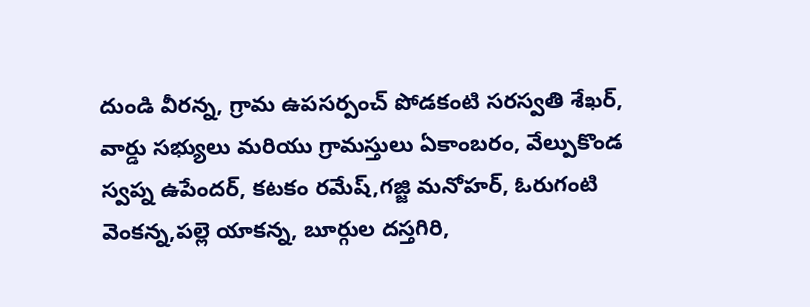దుండి వీరన్న, గ్రామ ఉపసర్పంచ్ పోడకంటి సరస్వతి శేఖర్, వార్డు సభ్యులు మరియు గ్రామస్తులు ఏకాంబరం, వేల్పుకొండ స్వప్న ఉపేందర్, కటకం రమేష్,గజ్జి మనోహర్, ఓరుగంటి వెంకన్న,పల్లె యాకన్న, బూర్గుల దస్తగిరి,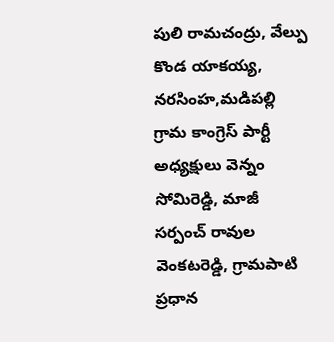పులి రామచంద్రు, వేల్పు కొండ యాకయ్య, నరసింహ,మడిపల్లి గ్రామ కాంగ్రెస్ పార్టీ అధ్యక్షులు వెన్నం సోమిరెడ్డి, మాజీ సర్పంచ్ రావుల వెంకటరెడ్డి, గ్రామపాటి ప్రధాన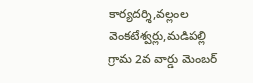కార్యదర్శి,వల్లంల వెంకటేశ్వర్లు,మడిపల్లి గ్రామ 2వ వార్డు మెంబర్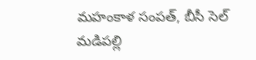మహంకాళ సంపత్, బీసీ సెల్ మడిపల్లి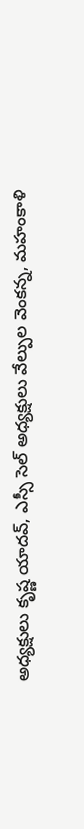అధ్యక్షులు కృష్ణ యాదవ్, ఎస్సీ సెల్ అధ్యక్షులు వేల్పుల వెంకన్న, మహంకాళి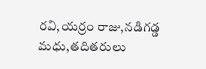రవి,యర్రం రాజు,నడిగడ్డ మధు,తదితరులు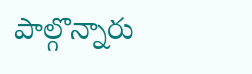పాల్గొన్నారు